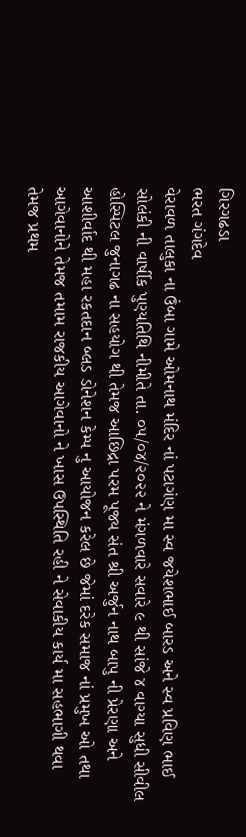ગિરગઢડા
ભરત ગંગદેવ
વેરાવળ તાલુકા ના ઉંબા ગામે ઓમનાથ મંદિર નાં પટાગંણ મા સ્વ જયેશભાઈ બારડ અને સ્વ પ્રવિણ ભાઈ સોલંકી ની વાર્ષીક પુણ્યતિથિ નીમીતે તા. ૦૫/૦૪/૨૦૨૨ ને મંગળવારે સવારે ૯ થી સાંજે ૪ વાગ્યા સુધી સીવીલ હોસ્પિટલ જુનાગઢ ના સહયોગ થી તેમજ આછિદ્રા પરમ પૂજ્ય સંત શ્રી અર્જુન નાથ બાપુ ની પ્રેરણા અને આશીર્વાદ થી મહા રકતદાન બ્લડ ડોનેશન કેમ્પ નુ આયોજન કરેલ છે જેમાં દરેક સમાજ નાં પ્રમુખ ઓ તથા આગેવાનોને તેમજ તમામ રાજકીય આગેવાનો ને ખાસ ઉપસ્થિતિ રહી ને સેવાકીય કાર્ય મા સહભાગી થવા તેમજ પ્રથમ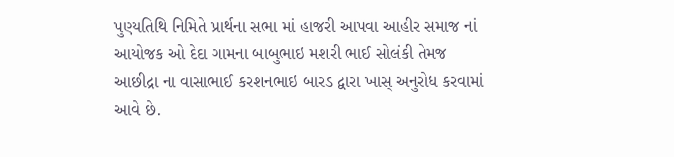પુણ્યતિથિ નિમિતે પ્રાર્થના સભા માં હાજરી આપવા આહીર સમાજ નાં આયોજક ઓ દેદા ગામના બાબુભાઇ મશરી ભાઈ સોલંકી તેમજ આછીદ્રા ના વાસાભાઈ કરશનભાઇ બારડ દ્વારા ખાસ્ અનુરોધ કરવામાં આવે છે.